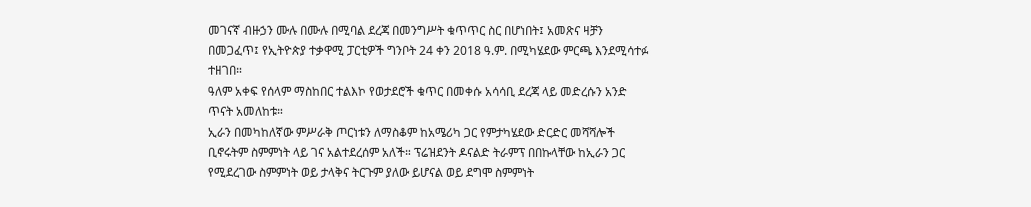መገናኛ ብዙኃን ሙሉ በሙሉ በሚባል ደረጃ በመንግሥት ቁጥጥር ስር በሆነበት፤ አመጽና ዛቻን በመጋፈጥ፤ የኢትዮጵያ ተቃዋሚ ፓርቲዎች ግንቦት 24 ቀን 2018 ዓ.ም. በሚካሄደው ምርጫ እንደሚሳተፉ ተዘገበ።
ዓለም አቀፍ የሰላም ማስከበር ተልእኮ የወታደሮች ቁጥር በመቀሱ አሳሳቢ ደረጃ ላይ መድረሱን አንድ ጥናት አመለከቱ።
ኢራን በመካከለኛው ምሥራቅ ጦርነቱን ለማስቆም ከአሜሪካ ጋር የምታካሄደው ድርድር መሻሻሎች ቢኖሩትም ስምምነት ላይ ገና አልተደረሰም አለች። ፕሬዝደንት ዶናልድ ትራምፕ በበኩላቸው ከኢራን ጋር የሚደረገው ስምምነት ወይ ታላቅና ትርጉም ያለው ይሆናል ወይ ደግሞ ስምምነት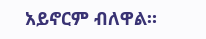አይኖርም ብለዋል።